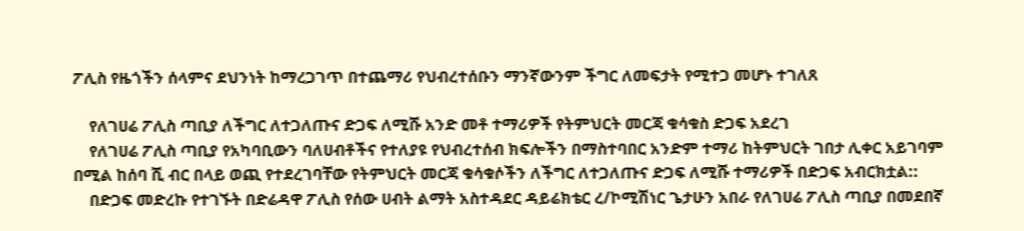ፖሊስ የዜጎችን ሰላምና ደህንነት ከማረጋገጥ በተጨማሪ የህብረተሰቡን ማንኛውንም ችግር ለመፍታት የሚተጋ መሆኑ ተገለጸ

    የለገሀሬ ፖሊስ ጣቢያ ለችግር ለተጋለጡና ድጋፍ ለሚሹ አንድ መቶ ተማሪዎች የትምህርት መርጃ ቁሳቁስ ድጋፍ አደረገ
    የለገሀሬ ፖሊስ ጣቢያ የአካባቢውን ባለሀብቶችና የተለያዩ የህብረተሰብ ክፍሎችን በማስተባበር አንድም ተማሪ ከትምህርት ገበታ ሊቀር አይገባም በሚል ከሰባ ሺ ብር በላይ ወጪ የተደረገባቸው የትምህርት መርጃ ቁሳቁሶችን ለችግር ለተጋለጡና ድጋፍ ለሚሹ ተማሪዎች በድጋፍ አብርክቷል::
    በድጋፍ መድረኩ የተገኙት በድሬዳዋ ፖሊስ የሰው ሀብት ልማት አስተዳደር ዳይሬክቴር ረ/ኮሚሽነር ጌታሁን አበራ የለገሀሬ ፖሊስ ጣቢያ በመደበኛ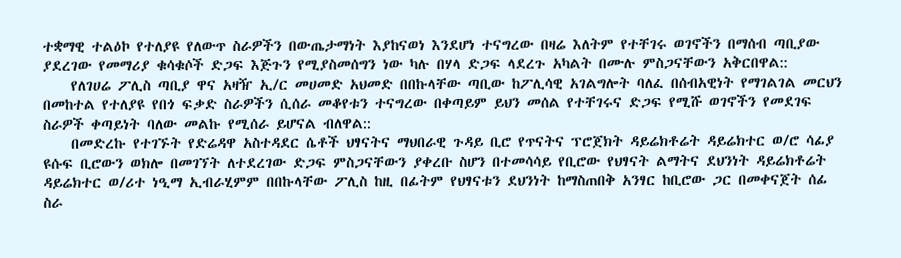ተቋማዊ ተልዕኮ የተለያዩ የለውጥ ስራዎችን በውጤታማነት እያከናወነ እንደሆነ ተናግረው በዛሬ እለትም የተቸገሩ ወገኖችን በማሰብ ጣቢያው ያደረገው የመማሪያ ቁሳቁሶች ድጋፍ እጅጉን የሚያስመሰግን ነው ካሉ በሃላ ድጋፍ ላደረጉ አካልት በሙሉ ምስጋናቸውን አቅርበዋል::
    የለገሀሬ ፖሊስ ጣቢያ ዋና አዛዥ ኢ/ር መሀመድ አህመድ በበኩላቸው ጣቢው ከፖሊሳዊ አገልግሎት ባለፈ በሰብአዊነት የማገልገል መርህን በመከተል የተለያዩ የበጎ ፍቃድ ስራዎችን ሲሰራ መቆየቱን ተናግረው በቀጣይም ይህን መሰል የተቸገሩና ድጋፍ የሚሹ ወገኖችን የመደገፍ ስራዎች ቀጣይነት ባለው መልኩ የሚሰራ ይሆናል ብለዋል::
    በመድረኩ የተገኙት የድሬዳዋ አስተዳደር ሴቶች ህፃናትና ማህበራዊ ጉዳይ ቢሮ የጥናትና ፕሮጀክት ዳይሬክቶሬት ዳይሬክተር ወ/ሮ ሳፊያ ዩሱፍ ቢሮውን ወክሎ በመገኘት ለተደረገው ድጋፍ ምስጋናቸውን ያቀረቡ ስሆን በተመሳሳይ የቢሮው የህፃናት ልማትና ደህንነት ዳይሬክቶሬት ዳይሬክተር ወ/ሪተ ነዒማ ኢብራሂምም በበኩላቸው ፖሊስ ከዚ በፊትም የህፃናቱን ደህንነት ከማስጠበቅ አንፃር ከቢሮው ጋር በመቀናጀት ሰፊ ስራ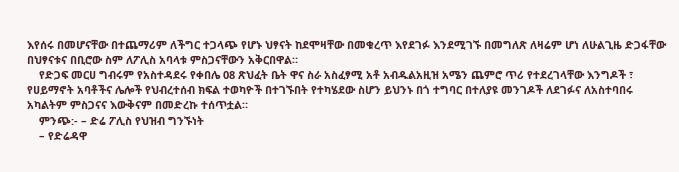እየሰሩ በመሆናቸው በተጨማሪም ለችግር ተጋላጭ የሆኑ ህፃናት ከደሞዛቸው በመቁረጥ እየደገፉ እንደሚገኙ በመግለጽ ለዛሬም ሆነ ለሁልጊዜ ድጋፋቸው በህፃናቱና በቢሮው ስም ለፖሊስ አባላቱ ምስጋናቸውን አቅርበዋል።
    የድጋፍ መርሀ ግብሩም የአስተዳደሩ የቀበሌ 08 ጽህፈት ቤት ዋና ስራ አስፈፃሚ አቶ አብዱልአዚዝ አሜን ጨምሮ ጥሪ የተደረገላቸው እንግዶች ፣ የሀይማኖት አባቶችና ሌሎች የህብረተሰብ ክፍል ተወካዮች በተገኙበት የተካሄደው ስሆን ይህንኑ በጎ ተግባር በተለያዩ መንገዶች ለደገፉና ለአስተባበሩ አካልትም ምስጋናና እውቅናም በመድረኩ ተሰጥቷል።
    ምንጭ:- – ድሬ ፖሊስ የህዝብ ግንኙነት
    – የድሬዳዋ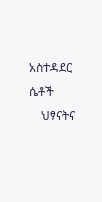አስተዳደር ሴቶች
    ህፃናትና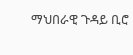ማህበራዊ ጉዳይ ቢሮ